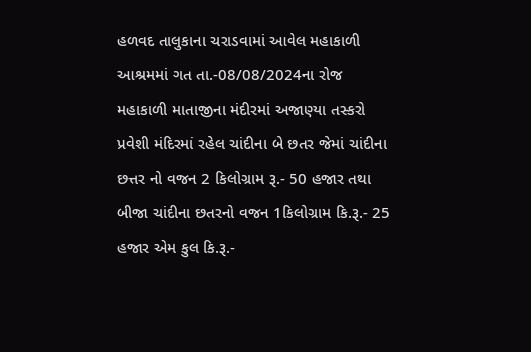હળવદ તાલુકાના ચરાડવામાં આવેલ મહાકાળી આશ્રમમાં ગત તા.-08/08/2024ના રોજ મહાકાળી માતાજીના મંદીરમાં અજાણ્યા તસ્કરો પ્રવેશી મંદિરમાં રહેલ ચાંદીના બે છતર જેમાં ચાંદીના છત્તર નો વજન 2 કિલોગ્રામ રૂ.- 50 હજાર તથા બીજા ચાંદીના છતરનો વજન 1કિલોગ્રામ કિ.રૂ.- 25 હજાર એમ કુલ કિ.રૂ.-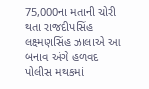75,000ના મતાની ચોરી થતા રાજદીપસિંહ લક્ષ્મણસિંહ ઝાલાએ આ બનાવ અંગે હળવદ પોલીસ મથકમાં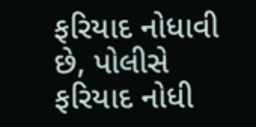ફરિયાદ નોધાવી છે, પોલીસે ફરિયાદ નોધી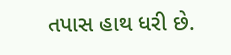તપાસ હાથ ધરી છે.